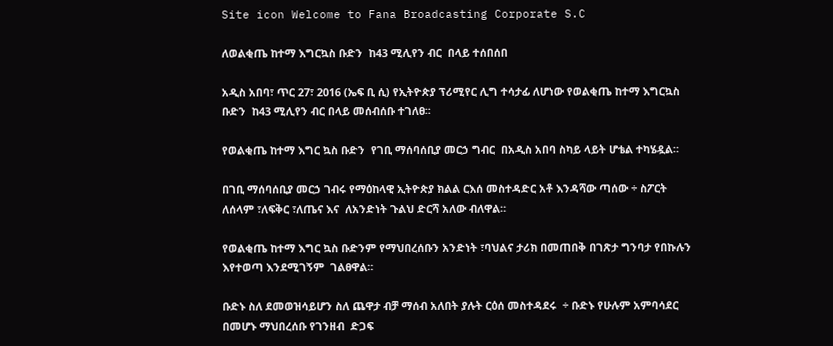Site icon Welcome to Fana Broadcasting Corporate S.C

ለወልቂጤ ከተማ እግርኳስ ቡድን  ከ43 ሚሊየን ብር  በላይ ተሰበሰበ

አዲስ አበባ፣ ጥር 27፣ 2016 (ኤፍ ቢ ሲ) የኢትዮጵያ ፕሪሚየር ሊግ ተሳታፊ ለሆነው የወልቂጤ ከተማ እግርኳስ ቡድን  ከ43 ሚሊየን ብር በላይ መሰብሰቡ ተገለፀ፡፡

የወልቂጤ ከተማ እግር ኳስ ቡድን  የገቢ ማሰባሰቢያ መርኃ ግብር  በአዲስ አበባ ስካይ ላይት ሆቴል ተካሄዷል።

በገቢ ማሰባሰቢያ መርኃ ገብሩ የማዕከላዊ ኢትዮጵያ ክልል ርእሰ መስተዳድር አቶ እንዳሻው ጣሰው ÷ ስፖርት ለሰላም ፣ለፍቅር ፣ለጤና እና  ለአንድነት ጉልህ ድርሻ አለው ብለዋል።

የወልቂጤ ከተማ እግር ኳስ ቡድንም የማህበረሰቡን አንድነት ፣ባህልና ታሪክ በመጠበቅ በገጽታ ግንባታ የበኩሉን እየተወጣ እንደሚገኝም  ገልፀዋል።

ቡድኑ ስለ ደመወዝሳይሆን ስለ ጨዋታ ብቻ ማሰብ አለበት ያሉት ርዕሰ መስተዳደሩ  ÷ ቡድኑ የሁሉም አምባሳደር በመሆኑ ማህበረሰቡ የገንዘብ  ድጋፍ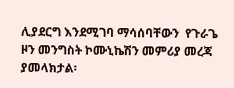ሊያደርግ እንደሚገባ ማሳሰባቸውን  የጉራጌ  ዞን መንግስት ኮሙኒኬሽን መምሪያ መረጃ ያመላክታል፡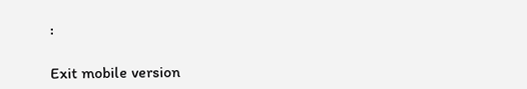፡

Exit mobile version